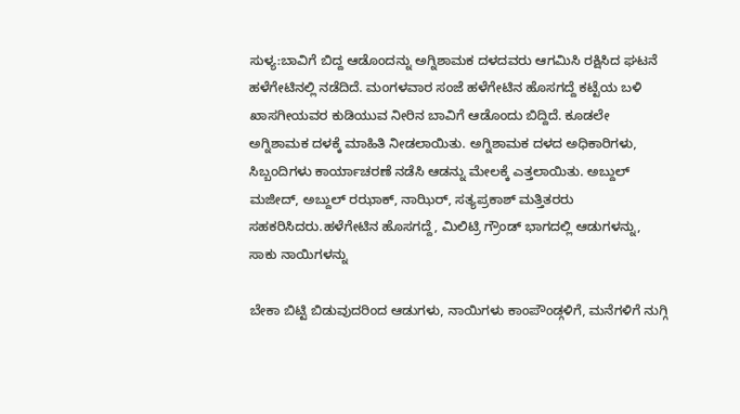ಸುಳ್ಯ:ಬಾವಿಗೆ ಬಿದ್ದ ಆಡೊಂದನ್ನು ಅಗ್ನಿಶಾಮಕ ದಳದವರು ಆಗಮಿಸಿ ರಕ್ಷಿಸಿದ ಘಟನೆ ಹಳೆಗೇಟಿನಲ್ಲಿ ನಡೆದಿದೆ. ಮಂಗಳವಾರ ಸಂಜೆ ಹಳೆಗೇಟಿನ ಹೊಸಗದ್ದೆ ಕಟ್ಟೆಯ ಬಳಿ ಖಾಸಗೀಯವರ ಕುಡಿಯುವ ನೀರಿನ ಬಾವಿಗೆ ಆಡೊಂದು ಬಿದ್ದಿದೆ. ಕೂಡಲೇ
ಅಗ್ನಿಶಾಮಕ ದಳಕ್ಕೆ ಮಾಹಿತಿ ನೀಡಲಾಯಿತು. ಅಗ್ನಿಶಾಮಕ ದಳದ ಅಧಿಕಾರಿಗಳು, ಸಿಬ್ಬಂದಿಗಳು ಕಾರ್ಯಾಚರಣೆ ನಡೆಸಿ ಆಡನ್ನು ಮೇಲಕ್ಕೆ ಎತ್ತಲಾಯಿತು. ಅಬ್ದುಲ್ ಮಜೀದ್, ಅಬ್ದುಲ್ ರಝಾಕ್, ನಾಝಿರ್, ಸತ್ಯಪ್ರಕಾಶ್ ಮತ್ತಿತರರು ಸಹಕರಿಸಿದರು.ಹಳೆಗೇಟಿನ ಹೊಸಗದ್ದೆ, ಮಿಲಿಟ್ರಿ ಗ್ರೌಂಡ್ ಭಾಗದಲ್ಲಿ ಆಡುಗಳನ್ನು, ಸಾಕು ನಾಯಿಗಳನ್ನು

ಬೇಕಾ ಬಿಟ್ಟಿ ಬಿಡುವುದರಿಂದ ಆಡುಗಳು, ನಾಯಿಗಳು ಕಾಂಪೌಂಡ್ಗಳಿಗೆ, ಮನೆಗಳಿಗೆ ನುಗ್ಗಿ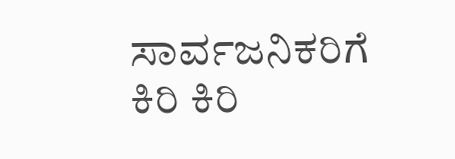ಸಾರ್ವಜನಿಕರಿಗೆ ಕಿರಿ ಕಿರಿ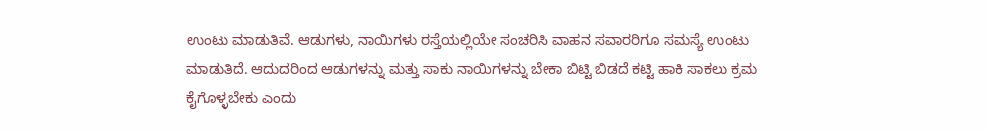ಉಂಟು ಮಾಡುತಿವೆ. ಆಡುಗಳು, ನಾಯಿಗಳು ರಸ್ತೆಯಲ್ಲಿಯೇ ಸಂಚರಿಸಿ ವಾಹನ ಸವಾರರಿಗೂ ಸಮಸ್ಯೆ ಉಂಟು ಮಾಡುತಿದೆ. ಆದುದರಿಂದ ಆಡುಗಳನ್ನು ಮತ್ತು ಸಾಕು ನಾಯಿಗಳನ್ನು ಬೇಕಾ ಬಿಟ್ಟಿ ಬಿಡದೆ ಕಟ್ಟಿ ಹಾಕಿ ಸಾಕಲು ಕ್ರಮ ಕೈಗೊಳ್ಳಬೇಕು ಎಂದು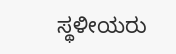ಸ್ಥಳೀಯರು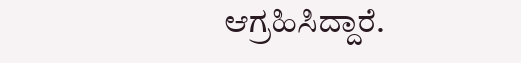ಆಗ್ರಹಿಸಿದ್ದಾರೆ.